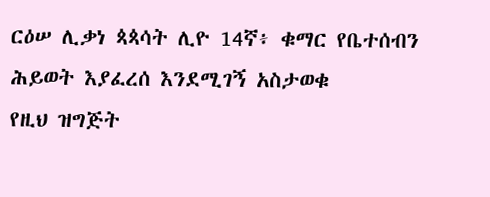ርዕሠ ሊቃነ ጳጳሳት ሊዮ 14ኛ፥ ቁማር የቤተሰብን ሕይወት እያፈረሰ እንደሚገኝ አስታወቁ
የዚህ ዝግጅት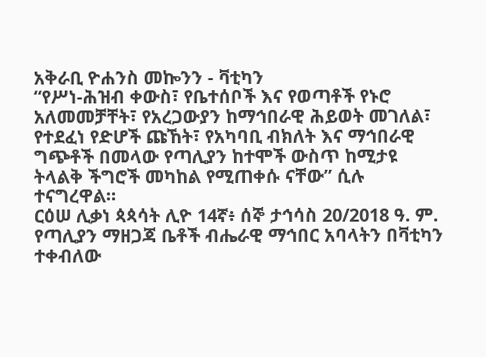አቅራቢ ዮሐንስ መኰንን - ቫቲካን
“የሥነ-ሕዝብ ቀውስ፣ የቤተሰቦች እና የወጣቶች የኑሮ አለመመቻቸት፣ የአረጋውያን ከማኅበራዊ ሕይወት መገለል፣ የተደፈነ የድሆች ጩኸት፣ የአካባቢ ብክለት እና ማኅበራዊ ግጭቶች በመላው የጣሊያን ከተሞች ውስጥ ከሚታዩ ትላልቅ ችግሮች መካከል የሚጠቀሱ ናቸው” ሲሉ ተናግረዋል።
ርዕሠ ሊቃነ ጳጳሳት ሊዮ 14ኛ፥ ሰኞ ታኅሳስ 20/2018 ዓ. ም. የጣሊያን ማዘጋጃ ቤቶች ብሔራዊ ማኅበር አባላትን በቫቲካን ተቀብለው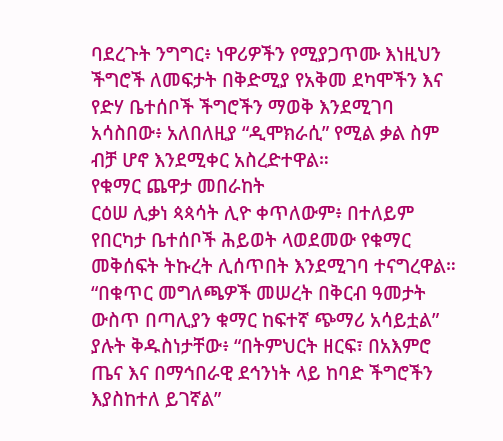ባደረጉት ንግግር፥ ነዋሪዎችን የሚያጋጥሙ እነዚህን ችግሮች ለመፍታት በቅድሚያ የአቅመ ደካሞችን እና የድሃ ቤተሰቦች ችግሮችን ማወቅ እንደሚገባ አሳስበው፥ አለበለዚያ “ዲሞክራሲ” የሚል ቃል ስም ብቻ ሆኖ እንደሚቀር አስረድተዋል።
የቁማር ጨዋታ መበራከት
ርዕሠ ሊቃነ ጳጳሳት ሊዮ ቀጥለውም፥ በተለይም የበርካታ ቤተሰቦች ሕይወት ላወደመው የቁማር መቅሰፍት ትኩረት ሊሰጥበት እንደሚገባ ተናግረዋል።
“በቁጥር መግለጫዎች መሠረት በቅርብ ዓመታት ውስጥ በጣሊያን ቁማር ከፍተኛ ጭማሪ አሳይቷል” ያሉት ቅዱስነታቸው፥ “በትምህርት ዘርፍ፣ በአእምሮ ጤና እና በማኅበራዊ ደኅንነት ላይ ከባድ ችግሮችን እያስከተለ ይገኛል”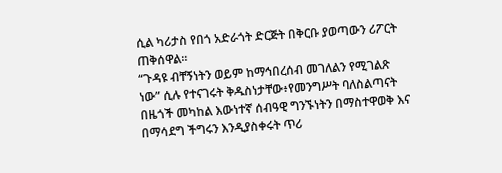ሲል ካሪታስ የበጎ አድራጎት ድርጅት በቅርቡ ያወጣውን ሪፖርት ጠቅሰዋል።
“ጉዳዩ ብቸኝነትን ወይም ከማኅበረሰብ መገለልን የሚገልጽ ነው” ሲሉ የተናገሩት ቅዱስነታቸው፥የመንግሥት ባለስልጣናት በዜጎች መካከል እውነተኛ ሰብዓዊ ግንኙነትን በማስተዋወቅ እና በማሳደግ ችግሩን እንዲያስቀሩት ጥሪ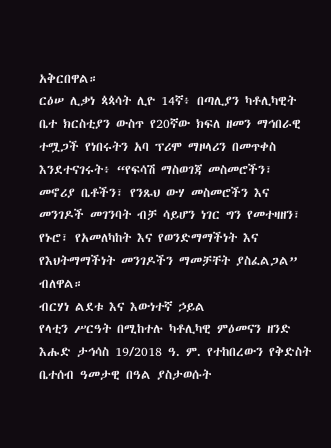አቅርበዋል።
ርዕሠ ሊቃነ ጳጳሳት ሊዮ 14ኛ፥ በጣሊያን ካቶሊካዊት ቤተ ክርስቲያን ውስጥ የ20ኛው ክፍለ ዘመን ማኅበራዊ ተሟጋች የነበሩትን አባ ፕሪሞ ማዞላሪን በመጥቀስ እንደተናገሩት፥ “የፍሳሽ ማስወገጃ መስመሮችን፣ መኖሪያ ቤቶችን፣ የንጹህ ውሃ መስመሮችን እና መንገዶች መገንባት ብቻ ሳይሆን ነገር ግን የመተዛዘን፣ የኑሮ፣ የአመለካከት እና የወንድማማችነት እና የእህትማማችነት መንገዶችን ማመቻቸት ያስፈልጋል” ብለዋል።
ብርሃነ ልደቱ እና እውነተኛ ኃይል
የላቲን ሥርዓት በሚከተሉ ካቶሊካዊ ምዕመናን ዘንድ እሑድ ታኅሳስ 19/2018 ዓ. ም. የተከበረውን የቅድስት ቤተሰብ ዓመታዊ በዓል ያስታወሱት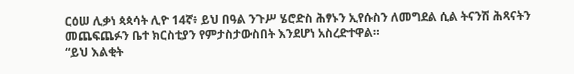ርዕሠ ሊቃነ ጳጳሳት ሊዮ 14ኛ፥ ይህ በዓል ንጉሥ ሄሮድስ ሕፃኑን ኢየሱስን ለመግደል ሲል ትናንሽ ሕጻናትን መጨፍጨፉን ቤተ ክርስቲያን የምታስታውስበት እንደሆነ አስረድተዋል።
“ይህ እልቂት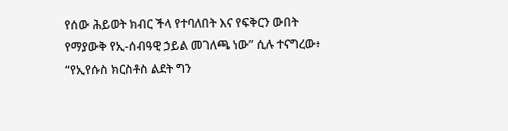የሰው ሕይወት ክብር ችላ የተባለበት እና የፍቅርን ውበት የማያውቅ የኢ-ሰብዓዊ ኃይል መገለጫ ነው” ሲሉ ተናግረው፥ “የኢየሱስ ክርስቶስ ልደት ግን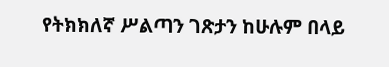የትክክለኛ ሥልጣን ገጽታን ከሁሉም በላይ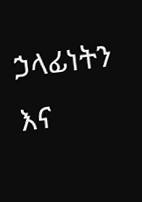ኃላፊነትን እና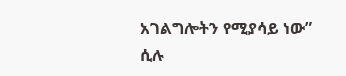አገልግሎትን የሚያሳይ ነው” ሲሉ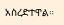አስረድተዋል።